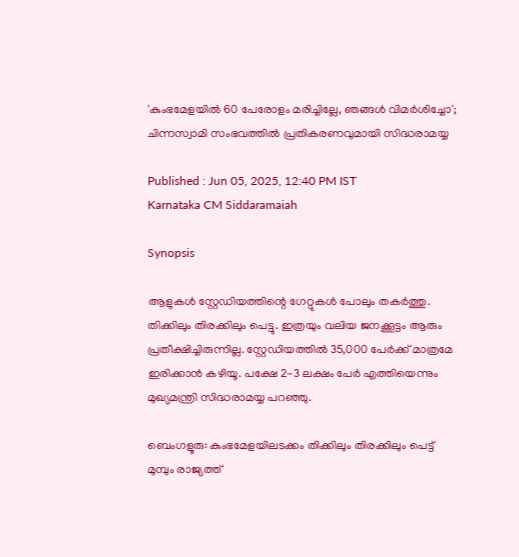'കുംഭമേളയിൽ 60 പേരോളം മരിച്ചില്ലേ, ഞങ്ങൾ വിമർശിച്ചോ'; ചിന്നസ്വാമി സംഭവത്തിൽ പ്രതികരണവുമായി സിദ്ധരാമയ്യ

Published : Jun 05, 2025, 12:40 PM IST
Karnataka CM Siddaramaiah

Synopsis

ആളുകൾ സ്റ്റേഡിയത്തിന്റെ ഗേറ്റുകൾ പോലും തകർത്തു. തിക്കിലും തിരക്കിലും പെട്ടു. ഇത്രയും വലിയ ജനക്കൂട്ടം ആരും പ്രതീക്ഷിച്ചിരുന്നില്ല. സ്റ്റേഡിയത്തിൽ 35,000 പേർക്ക് മാത്രമേ ഇരിക്കാൻ കഴിയൂ. പക്ഷേ 2-3 ലക്ഷം പേർ എത്തിയെന്നും മുഖ്യമന്ത്രി സിദ്ധരാമയ്യ പറഞ്ഞു.

ബെംഗളൂരു: കുംഭമേളയിലടക്കം തിക്കിലും തിരക്കിലും പെട്ട് മുമ്പും രാജ്യത്ത്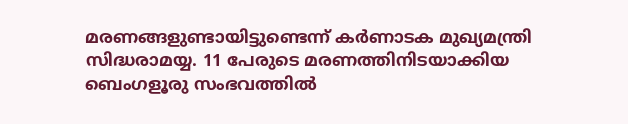മരണങ്ങളുണ്ടായിട്ടുണ്ടെന്ന് കർണാടക മുഖ്യമന്ത്രി സിദ്ധരാമയ്യ. 11 പേരുടെ മരണത്തിനിടയാക്കിയ ബെംഗളൂരു സംഭവത്തിൽ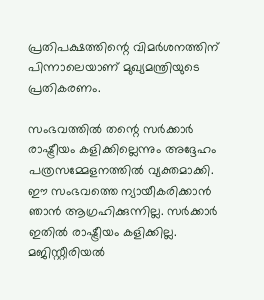പ്രതിപക്ഷത്തിന്റെ വിമർശനത്തിന് പിന്നാലെയാണ് മുഖ്യമന്ത്രിയുടെ പ്രതികരണം.

സംഭവത്തിൽ തന്റെ സർക്കാർ രാഷ്ട്രീയം കളിക്കില്ലെന്നും അദ്ദേഹം പത്രസമ്മേളനത്തിൽ വ്യക്തമാക്കി. ഈ സംഭവത്തെ ന്യായീകരിക്കാൻ ഞാൻ ആഗ്രഹിക്കുന്നില്ല. സർക്കാർ ഇതിൽ രാഷ്ട്രീയം കളിക്കില്ല. മജിസ്റ്റീരിയൽ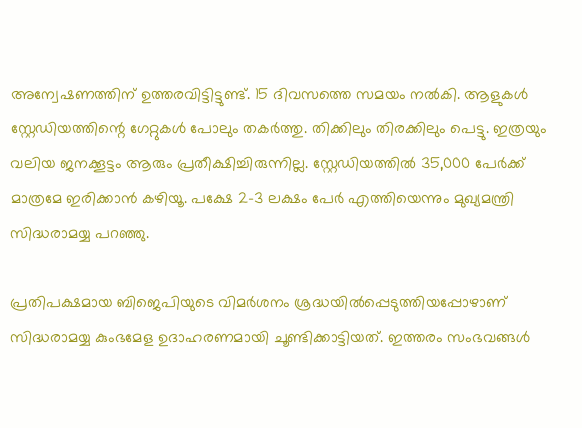അന്വേഷണത്തിന് ഉത്തരവിട്ടിട്ടുണ്ട്. 15 ദിവസത്തെ സമയം നൽകി. ആളുകൾ സ്റ്റേഡിയത്തിന്റെ ഗേറ്റുകൾ പോലും തകർത്തു. തിക്കിലും തിരക്കിലും പെട്ടു. ഇത്രയും വലിയ ജനക്കൂട്ടം ആരും പ്രതീക്ഷിച്ചിരുന്നില്ല. സ്റ്റേഡിയത്തിൽ 35,000 പേർക്ക് മാത്രമേ ഇരിക്കാൻ കഴിയൂ. പക്ഷേ 2-3 ലക്ഷം പേർ എത്തിയെന്നും മുഖ്യമന്ത്രി സിദ്ധരാമയ്യ പറഞ്ഞു.

പ്രതിപക്ഷമായ ബിജെപിയുടെ വിമർശനം ശ്രദ്ധയിൽപ്പെടുത്തിയപ്പോഴാണ് സിദ്ധരാമയ്യ കുംഭമേള ഉദാഹരണമായി ചൂണ്ടിക്കാട്ടിയത്. ഇത്തരം സംഭവങ്ങൾ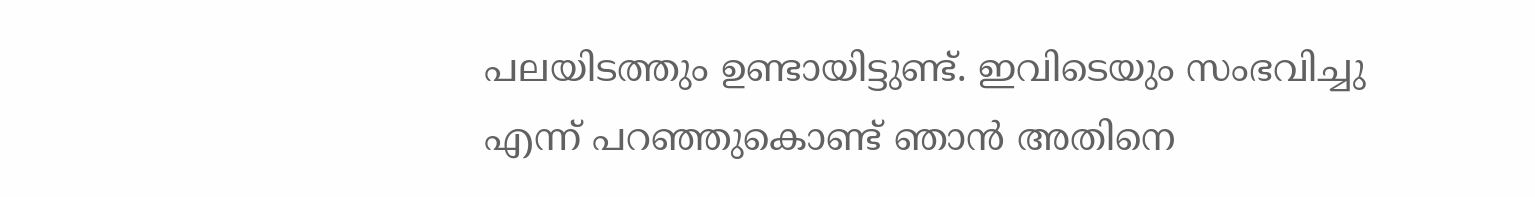പലയിടത്തും ഉണ്ടായിട്ടുണ്ട്. ഇവിടെയും സംഭവിച്ചു എന്ന് പറഞ്ഞുകൊണ്ട് ഞാൻ അതിനെ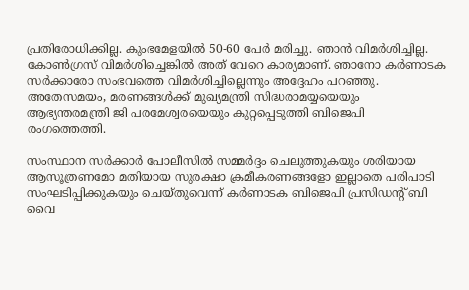പ്രതിരോധിക്കില്ല. കുംഭമേളയിൽ 50-60 പേർ മരിച്ചു. ഞാൻ വിമർശിച്ചില്ല. കോൺഗ്രസ് വിമർശിച്ചെങ്കിൽ അത് വേറെ കാര്യമാണ്. ഞാനോ കർണാടക സർക്കാരോ സംഭവത്തെ വിമർശിച്ചില്ലെന്നും അദ്ദേഹം പറഞ്ഞു. അതേസമയം, മരണങ്ങൾക്ക് മുഖ്യമന്ത്രി സിദ്ധരാമയ്യയെയും ആഭ്യന്തരമന്ത്രി ജി പരമേശ്വരയെയും കുറ്റപ്പെടുത്തി ബിജെപി രംഗത്തെത്തി.

സംസ്ഥാന സർക്കാർ പോലീസിൽ സമ്മർദ്ദം ചെലുത്തുകയും ശരിയായ ആസൂത്രണമോ മതിയായ സുരക്ഷാ ക്രമീകരണങ്ങളോ ഇല്ലാതെ പരിപാടി സംഘടിപ്പിക്കുകയും ചെയ്തുവെന്ന് കർണാടക ബിജെപി പ്രസിഡന്റ് ബി വൈ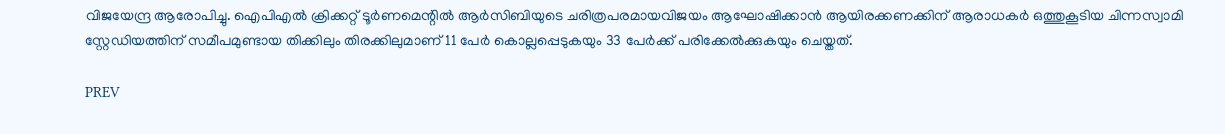വിജയേന്ദ്ര ആരോപിച്ചു. ഐപിഎൽ ക്രിക്കറ്റ് ടൂർണമെന്റിൽ ആർ‌സി‌ബിയുടെ ചരിത്രപരമായവിജയം ആഘോഷിക്കാൻ ആയിരക്കണക്കിന് ആരാധകർ ഒത്തുകൂടിയ ചിന്നസ്വാമി സ്റ്റേഡിയത്തിന് സമീപമുണ്ടായ തിക്കിലും തിരക്കിലുമാണ് 11 പേർ കൊല്ലപ്പെടുകയും 33 പേർക്ക് പരിക്കേൽക്കുകയും ചെയ്തത്.

PREV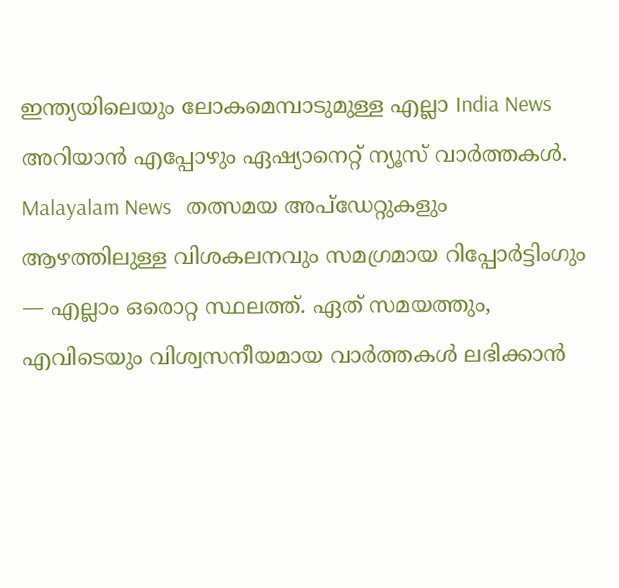ഇന്ത്യയിലെയും ലോകമെമ്പാടുമുള്ള എല്ലാ India News അറിയാൻ എപ്പോഴും ഏഷ്യാനെറ്റ് ന്യൂസ് വാർത്തകൾ. Malayalam News   തത്സമയ അപ്‌ഡേറ്റുകളും ആഴത്തിലുള്ള വിശകലനവും സമഗ്രമായ റിപ്പോർട്ടിംഗും — എല്ലാം ഒരൊറ്റ സ്ഥലത്ത്. ഏത് സമയത്തും, എവിടെയും വിശ്വസനീയമായ വാർത്തകൾ ലഭിക്കാൻ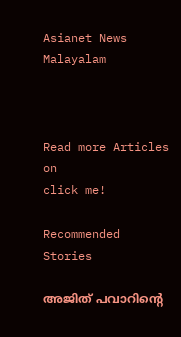Asianet News Malayalam



Read more Articles on
click me!

Recommended Stories

അജിത് പവാറിന്റെ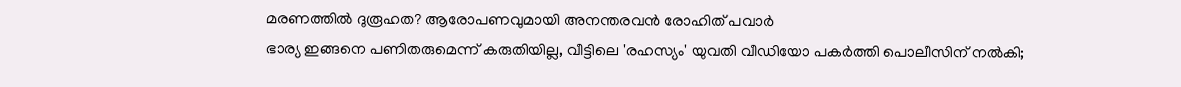മരണത്തിൽ ദുരൂഹത? ആരോപണവുമായി അനന്തരവൻ രോഹിത് പവാർ
ഭാര്യ ഇങ്ങനെ പണിതരുമെന്ന് കരുതിയില്ല, വീട്ടിലെ 'രഹസ്യം' യുവതി വീഡിയോ പകർത്തി പൊലീസിന് നൽകി;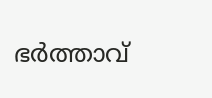ഭർത്താവ്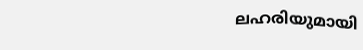ലഹരിയുമായി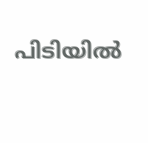പിടിയിൽ